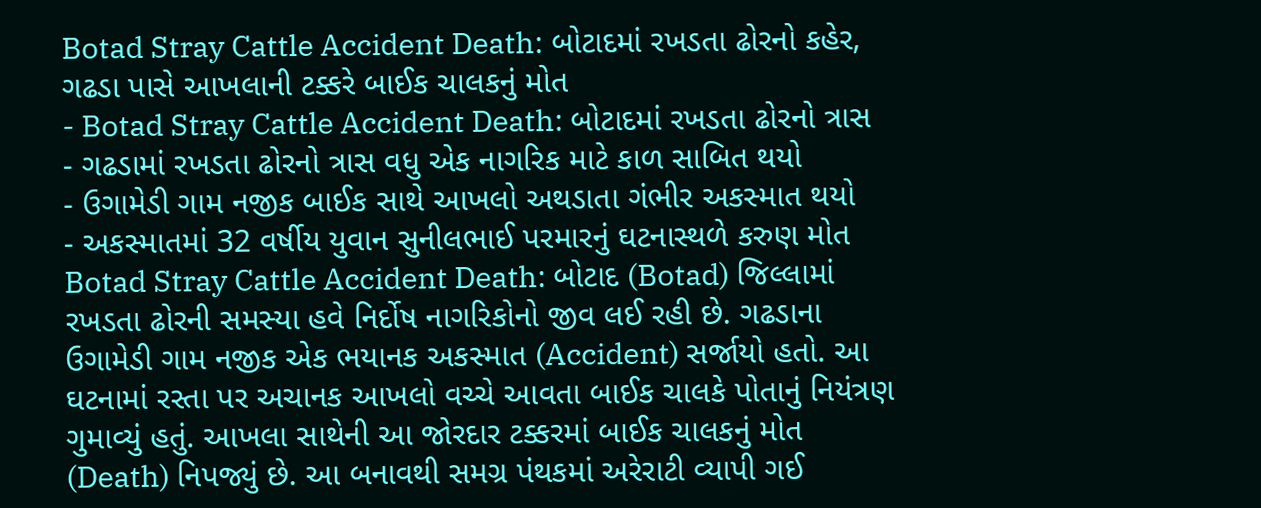Botad Stray Cattle Accident Death: બોટાદમાં રખડતા ઢોરનો કહેર, ગઢડા પાસે આખલાની ટક્કરે બાઈક ચાલકનું મોત
- Botad Stray Cattle Accident Death: બોટાદમાં રખડતા ઢોરનો ત્રાસ
- ગઢડામાં રખડતા ઢોરનો ત્રાસ વધુ એક નાગરિક માટે કાળ સાબિત થયો
- ઉગામેડી ગામ નજીક બાઈક સાથે આખલો અથડાતા ગંભીર અકસ્માત થયો
- અકસ્માતમાં 32 વર્ષીય યુવાન સુનીલભાઈ પરમારનું ઘટનાસ્થળે કરુણ મોત
Botad Stray Cattle Accident Death: બોટાદ (Botad) જિલ્લામાં રખડતા ઢોરની સમસ્યા હવે નિર્દોષ નાગરિકોનો જીવ લઈ રહી છે. ગઢડાના ઉગામેડી ગામ નજીક એક ભયાનક અકસ્માત (Accident) સર્જાયો હતો. આ ઘટનામાં રસ્તા પર અચાનક આખલો વચ્ચે આવતા બાઈક ચાલકે પોતાનું નિયંત્રણ ગુમાવ્યું હતું. આખલા સાથેની આ જોરદાર ટક્કરમાં બાઈક ચાલકનું મોત (Death) નિપજ્યું છે. આ બનાવથી સમગ્ર પંથકમાં અરેરાટી વ્યાપી ગઈ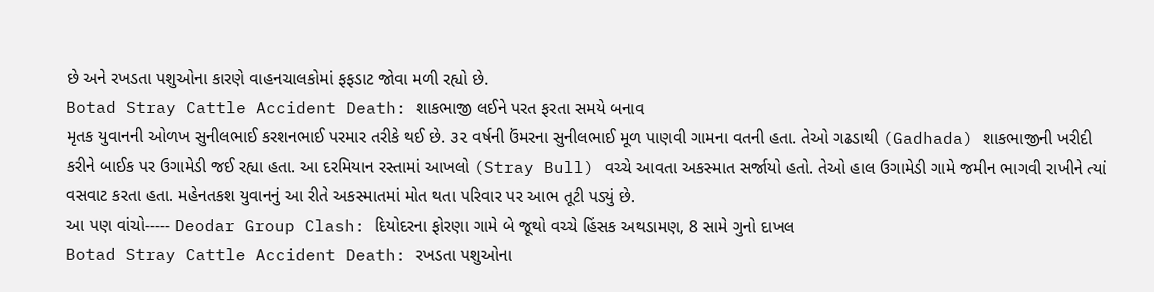છે અને રખડતા પશુઓના કારણે વાહનચાલકોમાં ફફડાટ જોવા મળી રહ્યો છે.
Botad Stray Cattle Accident Death: શાકભાજી લઈને પરત ફરતા સમયે બનાવ
મૃતક યુવાનની ઓળખ સુનીલભાઈ કરશનભાઈ પરમાર તરીકે થઈ છે. ૩૨ વર્ષની ઉંમરના સુનીલભાઈ મૂળ પાણવી ગામના વતની હતા. તેઓ ગઢડાથી (Gadhada) શાકભાજીની ખરીદી કરીને બાઈક પર ઉગામેડી જઈ રહ્યા હતા. આ દરમિયાન રસ્તામાં આખલો (Stray Bull) વચ્ચે આવતા અકસ્માત સર્જાયો હતો. તેઓ હાલ ઉગામેડી ગામે જમીન ભાગવી રાખીને ત્યાં વસવાટ કરતા હતા. મહેનતકશ યુવાનનું આ રીતે અકસ્માતમાં મોત થતા પરિવાર પર આભ તૂટી પડ્યું છે.
આ પણ વાંચો----- Deodar Group Clash: દિયોદરના ફોરણા ગામે બે જૂથો વચ્ચે હિંસક અથડામણ, 8 સામે ગુનો દાખલ
Botad Stray Cattle Accident Death: રખડતા પશુઓના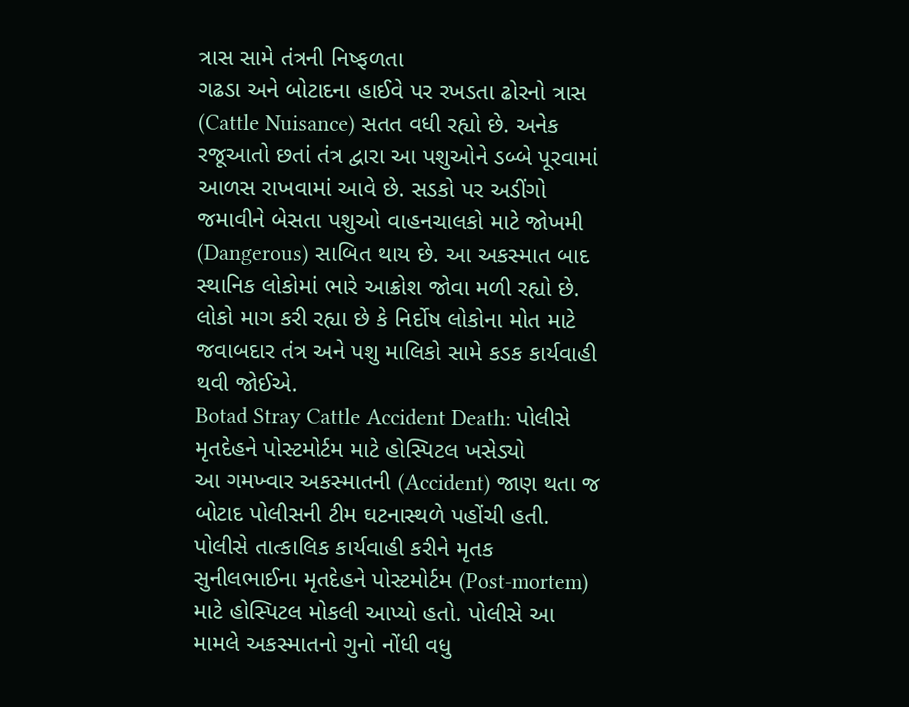ત્રાસ સામે તંત્રની નિષ્ફળતા
ગઢડા અને બોટાદના હાઈવે પર રખડતા ઢોરનો ત્રાસ (Cattle Nuisance) સતત વધી રહ્યો છે. અનેક રજૂઆતો છતાં તંત્ર દ્વારા આ પશુઓને ડબ્બે પૂરવામાં આળસ રાખવામાં આવે છે. સડકો પર અડીંગો જમાવીને બેસતા પશુઓ વાહનચાલકો માટે જોખમી (Dangerous) સાબિત થાય છે. આ અકસ્માત બાદ સ્થાનિક લોકોમાં ભારે આક્રોશ જોવા મળી રહ્યો છે. લોકો માગ કરી રહ્યા છે કે નિર્દોષ લોકોના મોત માટે જવાબદાર તંત્ર અને પશુ માલિકો સામે કડક કાર્યવાહી થવી જોઈએ.
Botad Stray Cattle Accident Death: પોલીસે મૃતદેહને પોસ્ટમોર્ટમ માટે હોસ્પિટલ ખસેડ્યો
આ ગમખ્વાર અકસ્માતની (Accident) જાણ થતા જ બોટાદ પોલીસની ટીમ ઘટનાસ્થળે પહોંચી હતી. પોલીસે તાત્કાલિક કાર્યવાહી કરીને મૃતક સુનીલભાઈના મૃતદેહને પોસ્ટમોર્ટમ (Post-mortem) માટે હોસ્પિટલ મોકલી આપ્યો હતો. પોલીસે આ મામલે અકસ્માતનો ગુનો નોંધી વધુ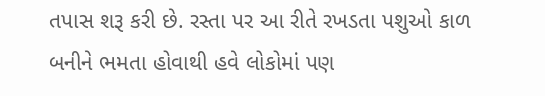તપાસ શરૂ કરી છે. રસ્તા પર આ રીતે રખડતા પશુઓ કાળ બનીને ભમતા હોવાથી હવે લોકોમાં પણ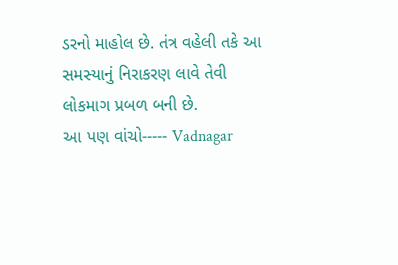ડરનો માહોલ છે. તંત્ર વહેલી તકે આ સમસ્યાનું નિરાકરણ લાવે તેવી લોકમાગ પ્રબળ બની છે.
આ પણ વાંચો----- Vadnagar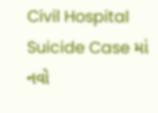Civil Hospital Suicide Case માં નવો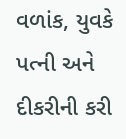વળાંક, યુવકે પત્ની અને દીકરીની કરી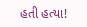હતી હત્યા!